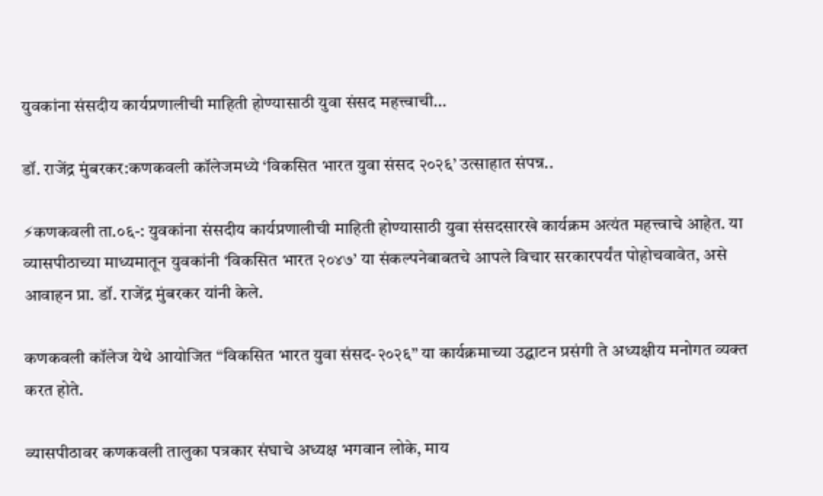युवकांना संसदीय कार्यप्रणालीची माहिती होण्यासाठी युवा संसद महत्त्वाची…

डॉ. राजेंद्र मुंबरकर:कणकवली कॉलेजमध्ये ‘विकसित भारत युवा संसद २०२६’ उत्साहात संपन्न..

⚡कणकवली ता.०६-: युवकांना संसदीय कार्यप्रणालीची माहिती होण्यासाठी युवा संसदसारखे कार्यक्रम अत्यंत महत्त्वाचे आहेत. या व्यासपीठाच्या माध्यमातून युवकांनी ‘विकसित भारत २०४७’ या संकल्पनेबाबतचे आपले विचार सरकारपर्यंत पोहोचवावेत, असे आवाहन प्रा. डॉ. राजेंद्र मुंबरकर यांनी केले.

कणकवली कॉलेज येथे आयोजित “विकसित भारत युवा संसद-२०२६” या कार्यक्रमाच्या उद्घाटन प्रसंगी ते अध्यक्षीय मनोगत व्यक्त करत होते.

व्यासपीठावर कणकवली तालुका पत्रकार संघाचे अध्यक्ष भगवान लोके, माय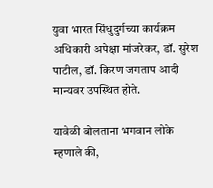युवा भारत सिंधुदुर्गच्या कार्यक्रम अधिकारी अपेक्षा मांजरेकर, डॉ. सुरेश पाटील, डॉ. किरण जगताप आदी मान्यवर उपस्थित होते.

यावेळी बोलताना भगवान लोके म्हणाले की,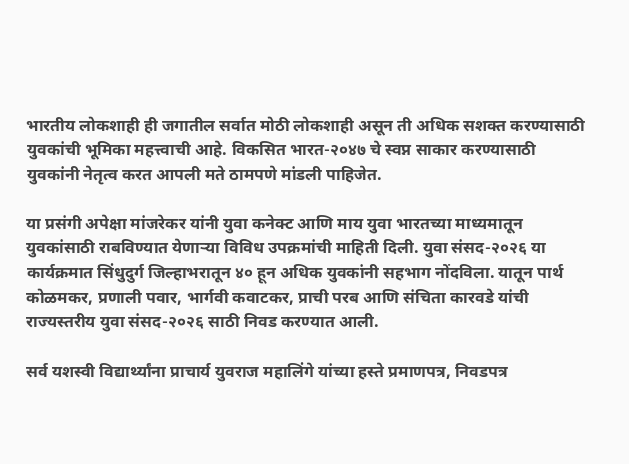भारतीय लोकशाही ही जगातील सर्वात मोठी लोकशाही असून ती अधिक सशक्त करण्यासाठी युवकांची भूमिका महत्त्वाची आहे. विकसित भारत-२०४७ चे स्वप्न साकार करण्यासाठी युवकांनी नेतृत्व करत आपली मते ठामपणे मांडली पाहिजेत.

या प्रसंगी अपेक्षा मांजरेकर यांनी युवा कनेक्ट आणि माय युवा भारतच्या माध्यमातून युवकांसाठी राबविण्यात येणाऱ्या विविध उपक्रमांची माहिती दिली. युवा संसद-२०२६ या कार्यक्रमात सिंधुदुर्ग जिल्हाभरातून ४० हून अधिक युवकांनी सहभाग नोंदविला. यातून पार्थ कोळमकर, प्रणाली पवार, भार्गवी कवाटकर, प्राची परब आणि संचिता कारवडे यांची राज्यस्तरीय युवा संसद-२०२६ साठी निवड करण्यात आली.

सर्व यशस्वी विद्यार्थ्यांना प्राचार्य युवराज महालिंगे यांच्या हस्ते प्रमाणपत्र, निवडपत्र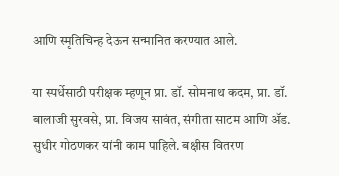आणि स्मृतिचिन्ह देऊन सन्मानित करण्यात आले.

या स्पर्धेसाठी परीक्षक म्हणून प्रा. डॉ. सोमनाथ कदम, प्रा. डॉ. बालाजी सुरवसे, प्रा. विजय सावंत, संगीता साटम आणि ॲड. सुधीर गोठणकर यांनी काम पाहिले. बक्षीस वितरण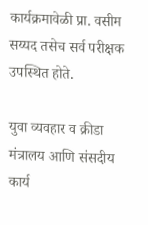कार्यक्रमावेळी प्रा. वसीम सय्यद तसेच सर्व परीक्षक उपस्थित होते.

युवा व्यवहार व क्रीडा मंत्रालय आणि संसदीय कार्य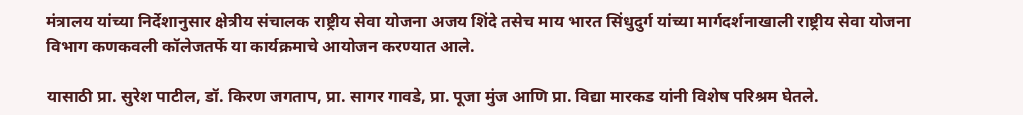मंत्रालय यांच्या निर्देशानुसार क्षेत्रीय संचालक राष्ट्रीय सेवा योजना अजय शिंदे तसेच माय भारत सिंधुदुर्ग यांच्या मार्गदर्शनाखाली राष्ट्रीय सेवा योजना विभाग कणकवली कॉलेजतर्फे या कार्यक्रमाचे आयोजन करण्यात आले.

यासाठी प्रा. सुरेश पाटील, डॉ. किरण जगताप, प्रा. सागर गावडे, प्रा. पूजा मुंज आणि प्रा. विद्या मारकड यांनी विशेष परिश्रम घेतले.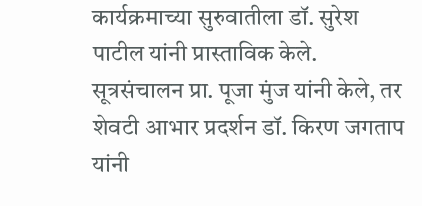कार्यक्रमाच्या सुरुवातीला डॉ. सुरेश पाटील यांनी प्रास्ताविक केले. सूत्रसंचालन प्रा. पूजा मुंज यांनी केले, तर शेवटी आभार प्रदर्शन डॉ. किरण जगताप यांनी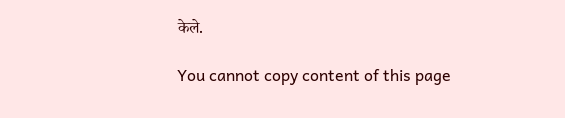केले.

You cannot copy content of this page